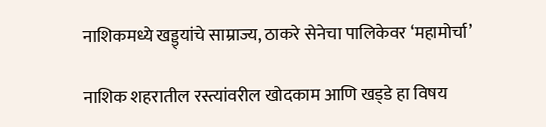नाशिकमध्ये खड्ड्यांचे साम्राज्य, ठाकरे सेनेचा पालिकेवर ‘महामोर्चा’

नाशिक शहरातील रस्त्यांवरील खोदकाम आणि खड्‌डे हा विषय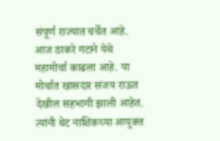संपूर्ण राज्यात चर्चेत आहे. आज ठाकरे गटाने येथे महामोर्चा काढला आहे. या मोर्चात खासदार संजय राऊत देखील सहभागी झाली आहेत. त्यांनी थेट नाशिकच्या आयुक्त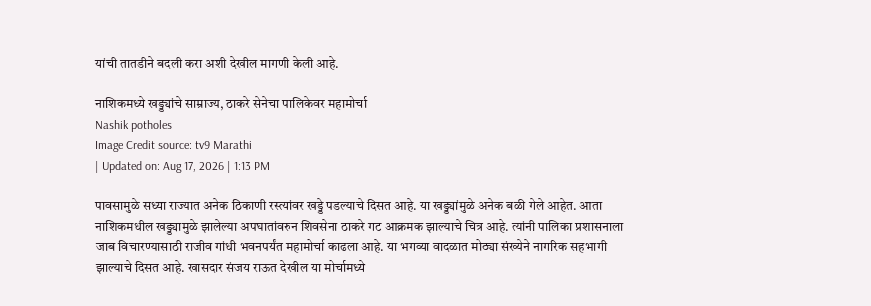यांची तातडीने बदली करा अशी देखील मागणी केली आहे.

नाशिकमध्ये खड्ड्यांचे साम्राज्य, ठाकरे सेनेचा पालिकेवर महामोर्चा
Nashik potholes
Image Credit source: tv9 Marathi
| Updated on: Aug 17, 2026 | 1:13 PM

पावसामुळे सध्या राज्यात अनेक ठिकाणी रस्त्यांवर खड्डे पडल्याचे दिसत आहे. या खड्ड्यांमुळे अनेक बळी गेले आहेत. आता नाशिकमधील खड्ड्यामुळे झालेल्या अपघातांवरुन शिवसेना ठाकरे गट आक्रमक झाल्याचे चित्र आहे. त्यांनी पालिका प्रशासनाला जाब विचारण्यासाठी राजीव गांधी भवनपर्यंत महामोर्चा काढला आहे. या भगव्या वादळात मोठ्या संख्येने नागरिक सहभागी झाल्याचे दिसत आहे. खासदार संजय राऊत देखील या मोर्चामध्ये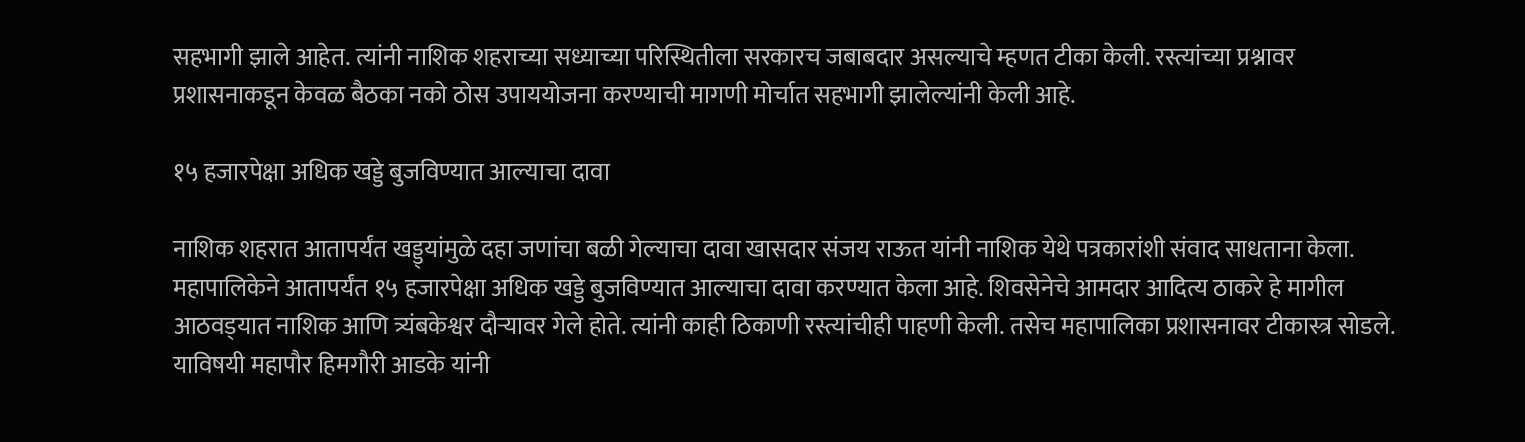सहभागी झाले आहेत. त्यांनी नाशिक शहराच्या सध्याच्या परिस्थितीला सरकारच जबाबदार असल्याचे म्हणत टीका केली. रस्त्यांच्या प्रश्नावर प्रशासनाकडून केवळ बैठका नको ठोस उपाययोजना करण्याची मागणी मोर्चात सहभागी झालेल्यांनी केली आहे.

१५ हजारपेक्षा अधिक खड्डे बुजविण्यात आल्याचा दावा

नाशिक शहरात आतापर्यंत खड्ड्यांमुळे दहा जणांचा बळी गेल्याचा दावा खासदार संजय राऊत यांनी नाशिक येथे पत्रकारांशी संवाद साधताना केला. महापालिकेने आतापर्यंत १५ हजारपेक्षा अधिक खड्डे बुजविण्यात आल्याचा दावा करण्यात केला आहे. शिवसेनेचे आमदार आदित्य ठाकरे हे मागील आठवड्‌यात नाशिक आणि त्र्यंबकेश्वर दौऱ्यावर गेले होते. त्यांनी काही ठिकाणी रस्त्यांचीही पाहणी केली. तसेच महापालिका प्रशासनावर टीकास्त्र सोडले. याविषयी महापौर हिमगौरी आडके यांनी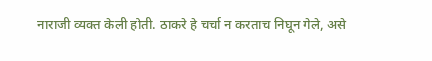नाराजी व्यक्त केली होती. ठाकरे हे चर्चा न करताच निघून गेले, असे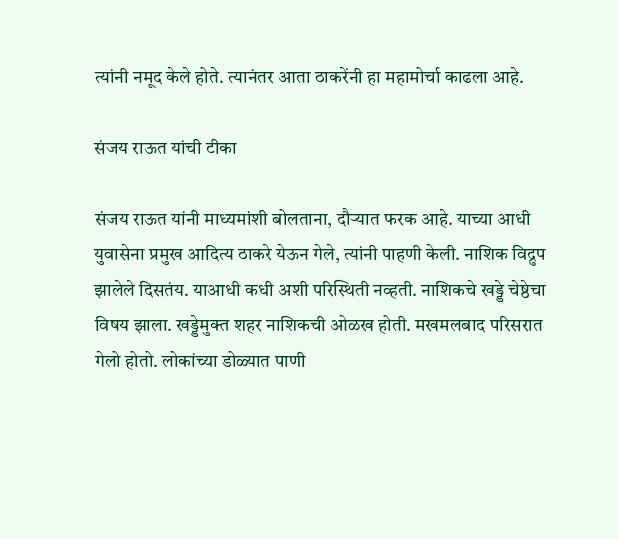त्यांनी नमूद केले होते. त्यानंतर आता ठाकरेंनी हा महामोर्चा काढला आहे.

संजय राऊत यांची टीका

संजय राऊत यांनी माध्यमांशी बोलताना, दौऱ्यात फरक आहे. याच्या आधी युवासेना प्रमुख आदित्य ठाकरे येऊन गेले, त्यांनी पाहणी केली. नाशिक विद्रुप झालेले दिसतंय. याआधी कधी अशी परिस्थिती नव्हती. नाशिकचे खड्डे चेष्ठेचा विषय झाला. खड्डेमुक्त शहर नाशिकची ओळख होती. मखमलबाद परिसरात गेलो होतो. लोकांच्या डोळ्यात पाणी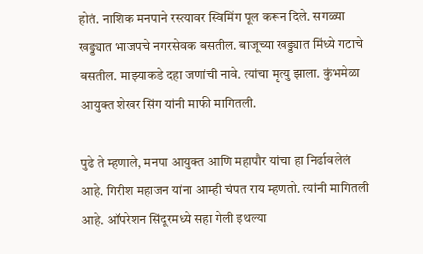होतं. नाशिक मनपाने रस्त्यावर स्विमिंग पूल करून दिले. सगळ्या खड्ड्यात भाजपचे नगरसेवक बसतील. बाजूच्या खड्ड्यात मिंध्ये गटाचे बसतील. माझ्याकडे दहा जणांची नावे. त्यांचा मृत्यु झाला. कुंभमेळा आयुक्त शेखर सिंग यांनी माफी मागितली.

पुढे ते म्हणाले, मनपा आयुक्त आणि महापौर यांचा हा निर्ढावलेलं आहे. गिरीश महाजन यांना आम्ही चंपत राय म्हणतो. त्यांनी मागितली आहे. ऑपरेशन सिंदूरमध्ये सहा गेली इथल्या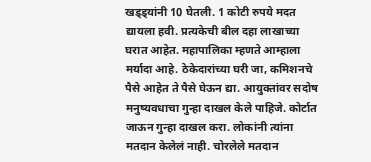खड्ड्यांनी 10 घेतली. 1 कोटी रुपये मदत द्यायला हवी. प्रत्यकेची बील दहा लाखाच्या घरात आहेत. महापालिका म्हणते आम्हाला मर्यादा आहे. ठेकेदारांच्या घरी जा, कमिशनचे पैसे आहेत ते पैसे घेऊन द्या. आयुक्तांवर सदोष मनुष्यवधाचा गुन्हा दाखल केले पाहिजे. कोर्टात जाऊन गुन्हा दाखल करा. लोकांनी त्यांना मतदान केलेलं नाही. चोरलेले मतदान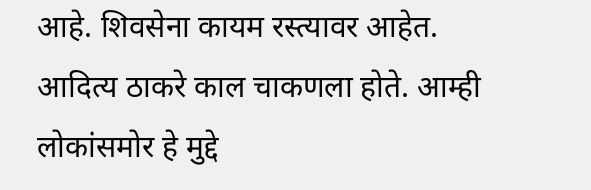आहे. शिवसेना कायम रस्त्यावर आहेत. आदित्य ठाकरे काल चाकणला होते. आम्ही लोकांसमोर हे मुद्दे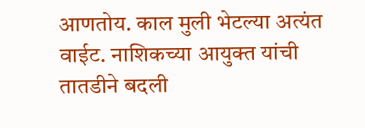आणतोय. काल मुली भेटल्या अत्यंत वाईट. नाशिकच्या आयुक्त यांची तातडीने बदली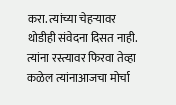करा. त्यांच्या चेहऱ्यावर थोडीही संवेदना दिसत नाही. त्यांना रस्त्यावर फिरवा तेव्हा कळेल त्यांनाआजचा मोर्चा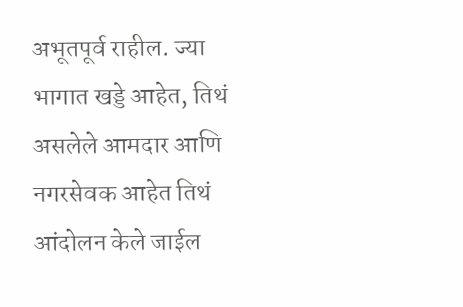अभूतपूर्व राहील. ज्या भागात खड्डे आहेत, तिथं असलेले आमदार आणि नगरसेवक आहेत तिथं आंदोलन केले जाईल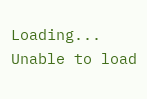Loading...
Unable to load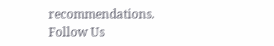recommendations.
Follow Us